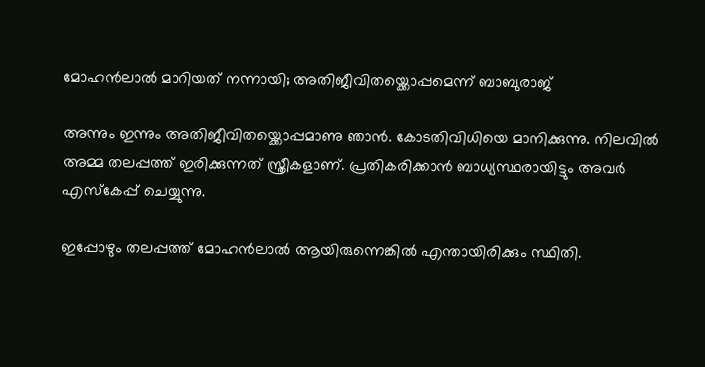മോഹന്‍ലാല്‍ മാറിയത് നന്നായി; അതിജീവിതയ്ക്കൊപ്പമെന്ന് ബാബുരാജ്

അന്നും ഇന്നും അതിജീവിതയ്ക്കൊപ്പമാണു ഞാന്‍. കോടതിവിധിയെ മാനിക്കുന്നു. നിലവില്‍ അമ്മ തലപ്പത്ത് ഇരിക്കുന്നത് സ്ത്രീകളാണ്. പ്രതികരിക്കാന്‍ ബാധ്യസ്ഥരായിട്ടും അവര്‍ എസ്‌കേപ്പ് ചെയ്യുന്നു.

ഇപ്പോഴും തലപ്പത്ത് മോഹന്‍ലാല്‍ ആയിരുന്നെങ്കില്‍ എന്തായിരിക്കും സ്ഥിതി.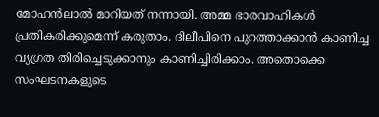മോഹന്‍ലാല്‍ മാറിയത് നന്നായി. അമ്മ ഭാരവാഹികള്‍ പ്രതികരിക്കുമെന്ന് കരുതാം. ദിലീപിനെ പുറത്താക്കാന്‍ കാണിച്ച വ്യഗ്രത തിരിച്ചെടുക്കാനും കാണിച്ചിരിക്കാം. അതൊക്കെ സംഘടനകളുടെ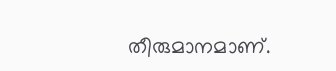തീരുമാനമാണ്.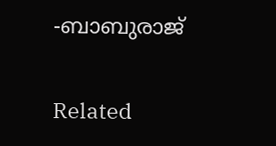-ബാബുരാജ്

Related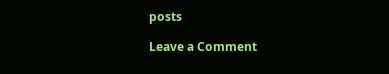posts

Leave a Comment